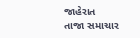જાહેરાત
તાજા સમાચાર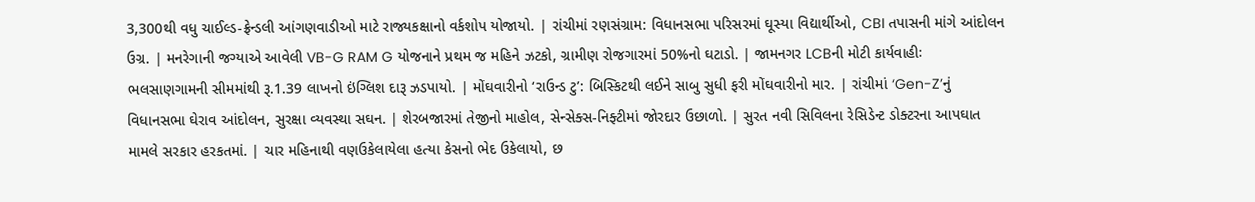3,300થી વધુ ચાઈલ્ડ-ફ્રેન્ડલી આંગણવાડીઓ માટે રાજ્યકક્ષાનો વર્કશોપ યોજાયો. | રાંચીમાં રણસંગ્રામ: વિધાનસભા પરિસરમાં ઘૂસ્યા વિદ્યાર્થીઓ, CBI તપાસની માંગે આંદોલન ઉગ્ર. | મનરેગાની જગ્યાએ આવેલી VB-G RAM G યોજનાને પ્રથમ જ મહિને ઝટકો, ગ્રામીણ રોજગારમાં 50%નો ઘટાડો. | જામનગર LCBની મોટી કાર્યવાહીઃ ભલસાણગામની સીમમાંથી રૂ.1.39 લાખનો ઇંગ્લિશ દારૂ ઝડપાયો. | મોંઘવારીનો ‘રાઉન્ડ ટુ’: બિસ્કિટથી લઈને સાબુ સુધી ફરી મોંઘવારીનો માર. | રાંચીમાં ‘Gen-Z’નું વિધાનસભા ઘેરાવ આંદોલન, સુરક્ષા વ્યવસ્થા સઘન. | શેરબજારમાં તેજીનો માહોલ, સેન્સેક્સ-નિફ્ટીમાં જોરદાર ઉછાળો. | સુરત નવી સિવિલના રેસિડેન્ટ ડોક્ટરના આપઘાત મામલે સરકાર હરકતમાં. | ચાર મહિનાથી વણઉકેલાયેલા હત્યા કેસનો ભેદ ઉકેલાયો, છ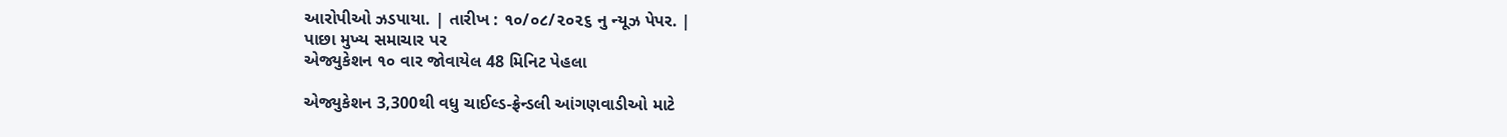આરોપીઓ ઝડપાયા. | તારીખ : ૧૦/૦૮/૨૦૨૬ નુ ન્યૂઝ પેપર. |
પાછા મુખ્ય સમાચાર પર
એજ્યુકેશન ૧૦ વાર જોવાયેલ 48 મિનિટ પેહલા

એજ્યુકેશન 3,300થી વધુ ચાઈલ્ડ-ફ્રેન્ડલી આંગણવાડીઓ માટે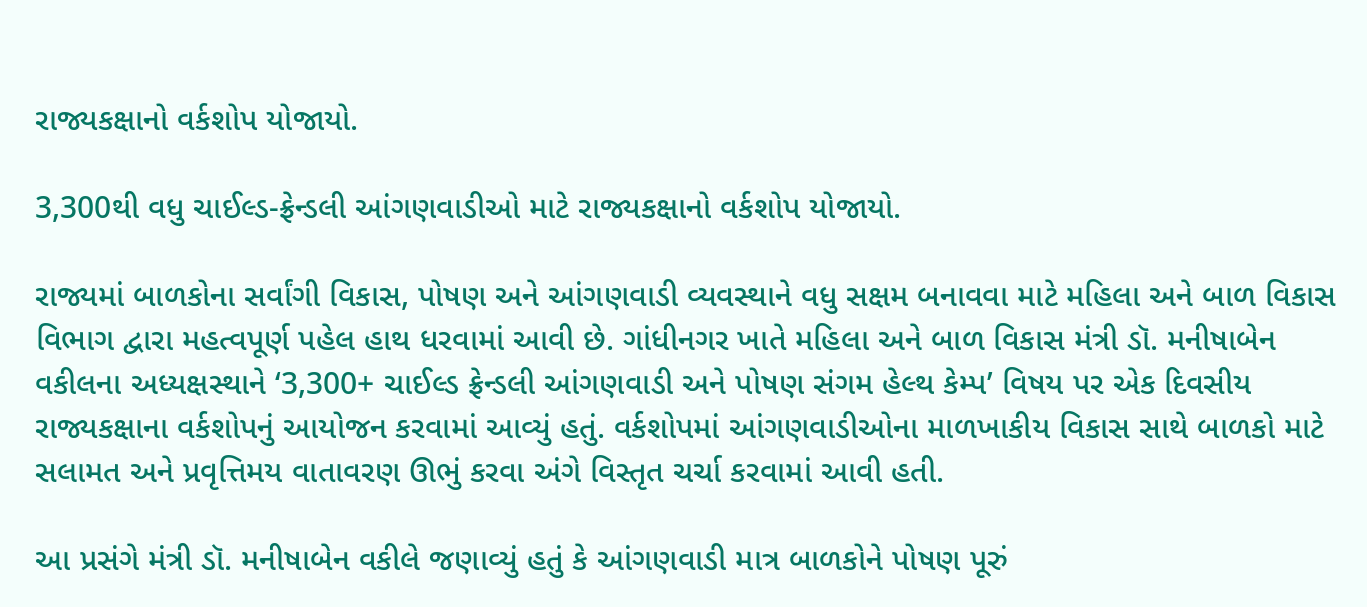રાજ્યકક્ષાનો વર્કશોપ યોજાયો.

3,300થી વધુ ચાઈલ્ડ-ફ્રેન્ડલી આંગણવાડીઓ માટે રાજ્યકક્ષાનો વર્કશોપ યોજાયો.

રાજ્યમાં બાળકોના સર્વાંગી વિકાસ, પોષણ અને આંગણવાડી વ્યવસ્થાને વધુ સક્ષમ બનાવવા માટે મહિલા અને બાળ વિકાસ વિભાગ દ્વારા મહત્વપૂર્ણ પહેલ હાથ ધરવામાં આવી છે. ગાંધીનગર ખાતે મહિલા અને બાળ વિકાસ મંત્રી ડૉ. મનીષાબેન વકીલના અધ્યક્ષસ્થાને ‘3,300+ ચાઈલ્ડ ફ્રેન્ડલી આંગણવાડી અને પોષણ સંગમ હેલ્થ કેમ્પ’ વિષય પર એક દિવસીય રાજ્યકક્ષાના વર્કશોપનું આયોજન કરવામાં આવ્યું હતું. વર્કશોપમાં આંગણવાડીઓના માળખાકીય વિકાસ સાથે બાળકો માટે સલામત અને પ્રવૃત્તિમય વાતાવરણ ઊભું કરવા અંગે વિસ્તૃત ચર્ચા કરવામાં આવી હતી.

આ પ્રસંગે મંત્રી ડૉ. મનીષાબેન વકીલે જણાવ્યું હતું કે આંગણવાડી માત્ર બાળકોને પોષણ પૂરું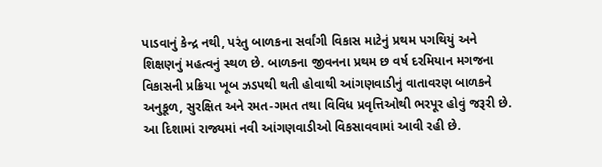પાડવાનું કેન્દ્ર નથી, પરંતુ બાળકના સર્વાંગી વિકાસ માટેનું પ્રથમ પગથિયું અને શિક્ષણનું મહત્વનું સ્થળ છે. બાળકના જીવનના પ્રથમ છ વર્ષ દરમિયાન મગજના વિકાસની પ્રક્રિયા ખૂબ ઝડપથી થતી હોવાથી આંગણવાડીનું વાતાવરણ બાળકને અનુકૂળ, સુરક્ષિત અને રમત-ગમત તથા વિવિધ પ્રવૃત્તિઓથી ભરપૂર હોવું જરૂરી છે. આ દિશામાં રાજ્યમાં નવી આંગણવાડીઓ વિકસાવવામાં આવી રહી છે.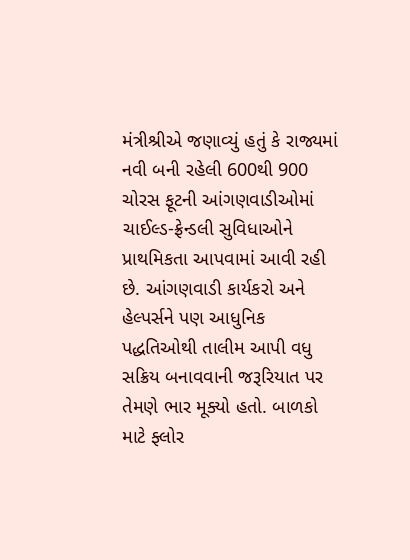મંત્રીશ્રીએ જણાવ્યું હતું કે રાજ્યમાં નવી બની રહેલી 600થી 900 ચોરસ ફૂટની આંગણવાડીઓમાં ચાઈલ્ડ-ફ્રેન્ડલી સુવિધાઓને પ્રાથમિકતા આપવામાં આવી રહી છે. આંગણવાડી કાર્યકરો અને હેલ્પર્સને પણ આધુનિક પદ્ધતિઓથી તાલીમ આપી વધુ સક્રિય બનાવવાની જરૂરિયાત પર તેમણે ભાર મૂક્યો હતો. બાળકો માટે ફ્લોર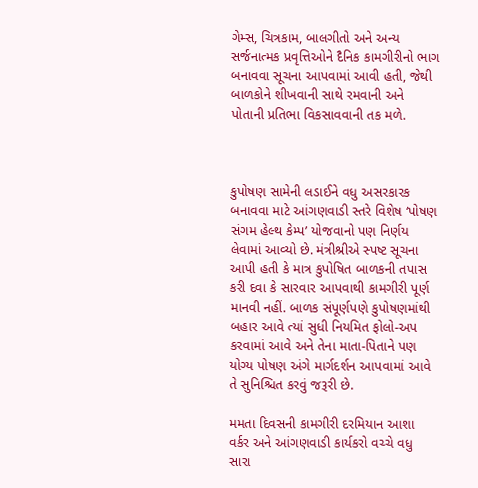ગેમ્સ, ચિત્રકામ, બાલગીતો અને અન્ય સર્જનાત્મક પ્રવૃત્તિઓને દૈનિક કામગીરીનો ભાગ બનાવવા સૂચના આપવામાં આવી હતી, જેથી બાળકોને શીખવાની સાથે રમવાની અને પોતાની પ્રતિભા વિકસાવવાની તક મળે.



કુપોષણ સામેની લડાઈને વધુ અસરકારક બનાવવા માટે આંગણવાડી સ્તરે વિશેષ ‘પોષણ સંગમ હેલ્થ કેમ્પ’ યોજવાનો પણ નિર્ણય લેવામાં આવ્યો છે. મંત્રીશ્રીએ સ્પષ્ટ સૂચના આપી હતી કે માત્ર કુપોષિત બાળકની તપાસ કરી દવા કે સારવાર આપવાથી કામગીરી પૂર્ણ માનવી નહીં. બાળક સંપૂર્ણપણે કુપોષણમાંથી બહાર આવે ત્યાં સુધી નિયમિત ફોલો-અપ કરવામાં આવે અને તેના માતા-પિતાને પણ યોગ્ય પોષણ અંગે માર્ગદર્શન આપવામાં આવે તે સુનિશ્ચિત કરવું જરૂરી છે.

મમતા દિવસની કામગીરી દરમિયાન આશા વર્કર અને આંગણવાડી કાર્યકરો વચ્ચે વધુ સારા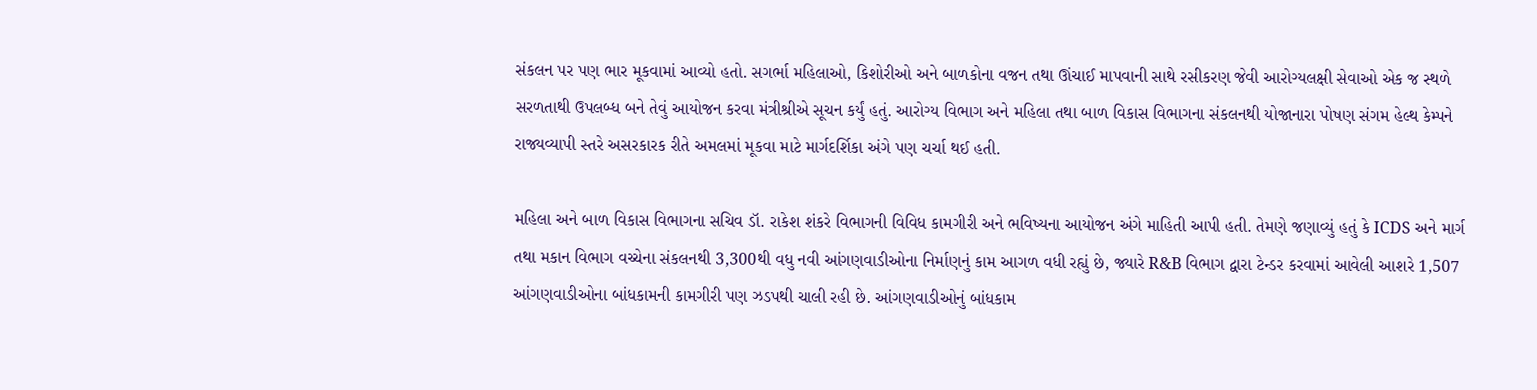સંકલન પર પણ ભાર મૂકવામાં આવ્યો હતો. સગર્ભા મહિલાઓ, કિશોરીઓ અને બાળકોના વજન તથા ઊંચાઈ માપવાની સાથે રસીકરણ જેવી આરોગ્યલક્ષી સેવાઓ એક જ સ્થળે સરળતાથી ઉપલબ્ધ બને તેવું આયોજન કરવા મંત્રીશ્રીએ સૂચન કર્યું હતું. આરોગ્ય વિભાગ અને મહિલા તથા બાળ વિકાસ વિભાગના સંકલનથી યોજાનારા પોષણ સંગમ હેલ્થ કેમ્પને રાજ્યવ્યાપી સ્તરે અસરકારક રીતે અમલમાં મૂકવા માટે માર્ગદર્શિકા અંગે પણ ચર્ચા થઈ હતી.

મહિલા અને બાળ વિકાસ વિભાગના સચિવ ડૉ. રાકેશ શંકરે વિભાગની વિવિધ કામગીરી અને ભવિષ્યના આયોજન અંગે માહિતી આપી હતી. તેમણે જણાવ્યું હતું કે ICDS અને માર્ગ તથા મકાન વિભાગ વચ્ચેના સંકલનથી 3,300થી વધુ નવી આંગણવાડીઓના નિર્માણનું કામ આગળ વધી રહ્યું છે, જ્યારે R&B વિભાગ દ્વારા ટેન્ડર કરવામાં આવેલી આશરે 1,507 આંગણવાડીઓના બાંધકામની કામગીરી પણ ઝડપથી ચાલી રહી છે. આંગણવાડીઓનું બાંધકામ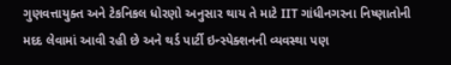ગુણવત્તાયુક્ત અને ટેકનિકલ ધોરણો અનુસાર થાય તે માટે IIT ગાંધીનગરના નિષ્ણાતોની મદદ લેવામાં આવી રહી છે અને થર્ડ પાર્ટી ઇન્સ્પેક્શનની વ્યવસ્થા પણ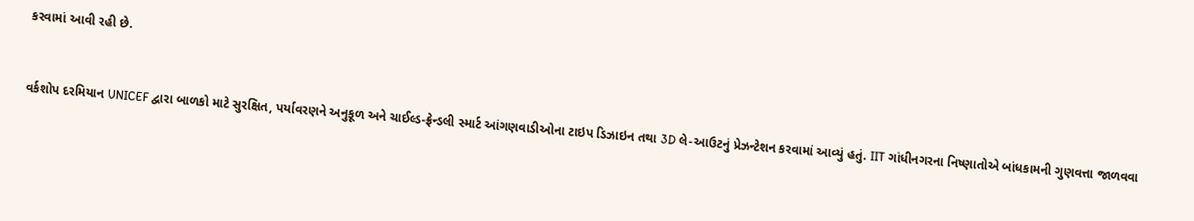કરવામાં આવી રહી છે.



વર્કશોપ દરમિયાન UNICEF દ્વારા બાળકો માટે સુરક્ષિત, પર્યાવરણને અનુકૂળ અને ચાઈલ્ડ-ફ્રેન્ડલી સ્માર્ટ આંગણવાડીઓના ટાઇપ ડિઝાઇન તથા 3D લે-આઉટનું પ્રેઝન્ટેશન કરવામાં આવ્યું હતું. IIT ગાંધીનગરના નિષ્ણાતોએ બાંધકામની ગુણવત્તા જાળવવા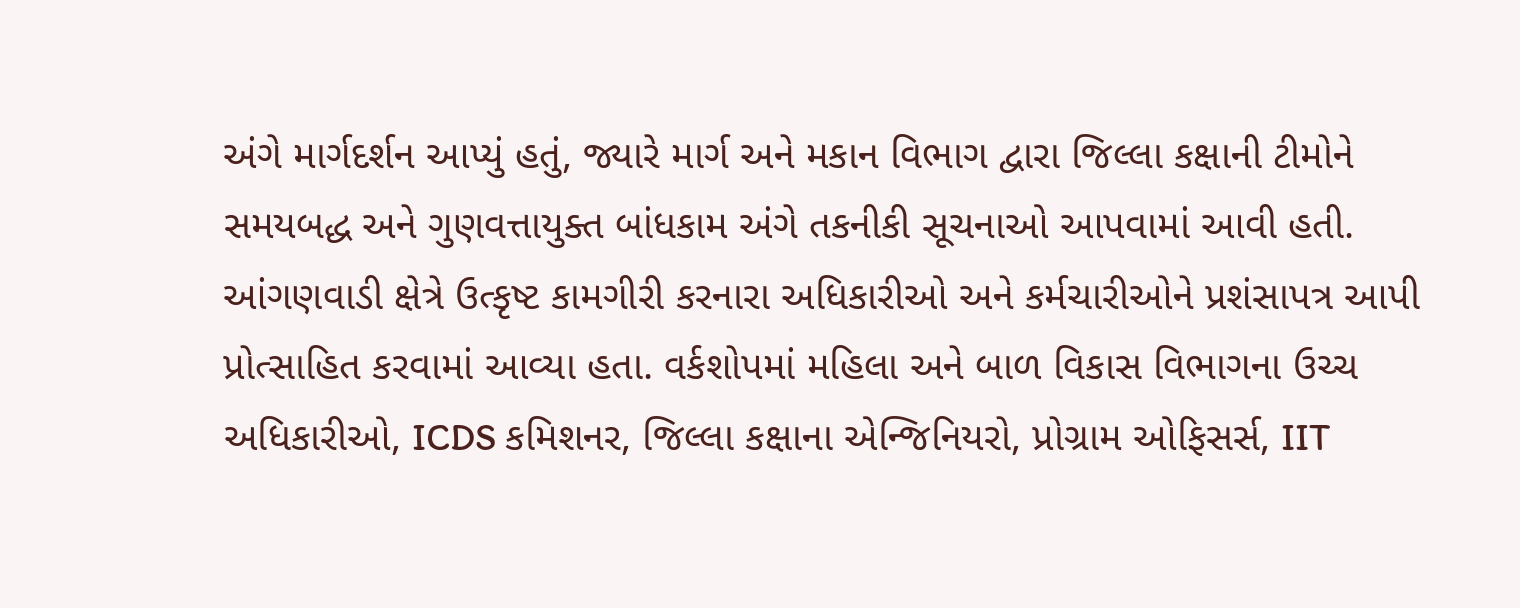અંગે માર્ગદર્શન આપ્યું હતું, જ્યારે માર્ગ અને મકાન વિભાગ દ્વારા જિલ્લા કક્ષાની ટીમોને સમયબદ્ધ અને ગુણવત્તાયુક્ત બાંધકામ અંગે તકનીકી સૂચનાઓ આપવામાં આવી હતી. આંગણવાડી ક્ષેત્રે ઉત્કૃષ્ટ કામગીરી કરનારા અધિકારીઓ અને કર્મચારીઓને પ્રશંસાપત્ર આપી પ્રોત્સાહિત કરવામાં આવ્યા હતા. વર્કશોપમાં મહિલા અને બાળ વિકાસ વિભાગના ઉચ્ચ અધિકારીઓ, ICDS કમિશનર, જિલ્લા કક્ષાના એન્જિનિયરો, પ્રોગ્રામ ઓફિસર્સ, IIT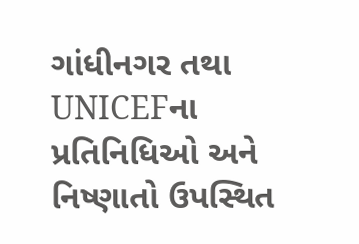ગાંધીનગર તથા UNICEFના પ્રતિનિધિઓ અને નિષ્ણાતો ઉપસ્થિત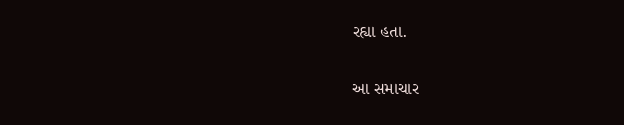રહ્યા હતા.

આ સમાચાર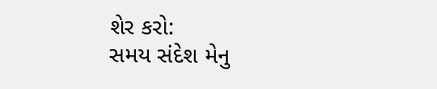શેર કરો:
સમય સંદેશ મેનુ